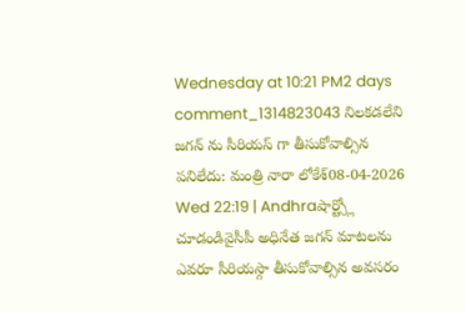Wednesday at 10:21 PM2 days comment_1314823043 నిలకడలేని జగన్ ను సీరియస్ గా తీసుకోవాల్సిన పనిలేదు: మంత్రి నారా లోకేశ్08-04-2026 Wed 22:19 | Andhraషార్ట్స్లో చూడండివైసీపీ అధినేత జగన్ మాటలను ఎవరూ సీరియస్గా తీసుకోవాల్సిన అవసరం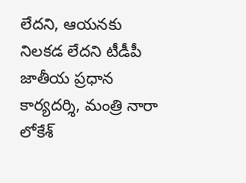లేదని, ఆయనకు నిలకడ లేదని టీడీపీ జాతీయ ప్రధాన కార్యదర్శి, మంత్రి నారా లోకేశ్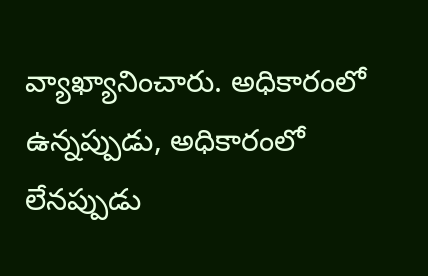వ్యాఖ్యానించారు. అధికారంలో ఉన్నప్పుడు, అధికారంలో లేనప్పుడు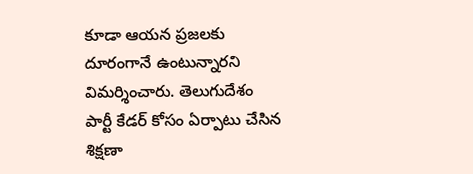కూడా ఆయన ప్రజలకు దూరంగానే ఉంటున్నారని విమర్శించారు. తెలుగుదేశం పార్టీ కేడర్ కోసం ఏర్పాటు చేసిన శిక్షణా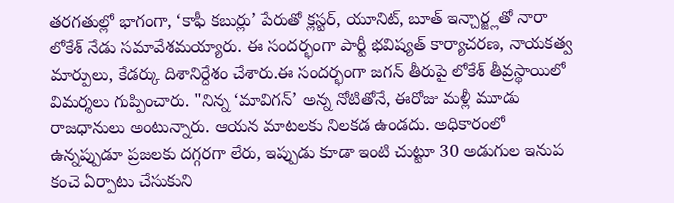తరగతుల్లో భాగంగా, ‘కాఫీ కబుర్లు’ పేరుతో క్లస్టర్, యూనిట్, బూత్ ఇన్చార్జ్లతో నారా లోకేశ్ నేడు సమావేశమయ్యారు. ఈ సందర్భంగా పార్టీ భవిష్యత్ కార్యాచరణ, నాయకత్వ మార్పులు, కేడర్కు దిశానిర్దేశం చేశారు.ఈ సందర్భంగా జగన్ తీరుపై లోకేశ్ తీవ్రస్థాయిలో విమర్శలు గుప్పించారు. "నిన్న ‘మావిగన్’ అన్న నోటితోనే, ఈరోజు మళ్లీ మూడు రాజధానులు అంటున్నారు. ఆయన మాటలకు నిలకడ ఉండదు. అధికారంలో ఉన్నప్పుడూ ప్రజలకు దగ్గరగా లేరు, ఇప్పుడు కూడా ఇంటి చుట్టూ 30 అడుగుల ఇనుప కంచె ఏర్పాటు చేసుకుని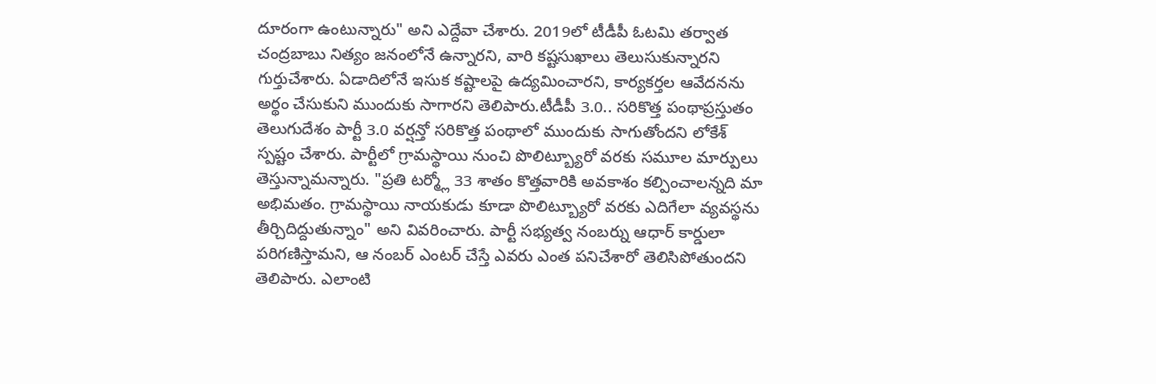దూరంగా ఉంటున్నారు" అని ఎద్దేవా చేశారు. 2019లో టీడీపీ ఓటమి తర్వాత చంద్రబాబు నిత్యం జనంలోనే ఉన్నారని, వారి కష్టసుఖాలు తెలుసుకున్నారని గుర్తుచేశారు. ఏడాదిలోనే ఇసుక కష్టాలపై ఉద్యమించారని, కార్యకర్తల ఆవేదనను అర్థం చేసుకుని ముందుకు సాగారని తెలిపారు.టీడీపీ 3.0.. సరికొత్త పంథాప్రస్తుతం తెలుగుదేశం పార్టీ 3.0 వర్షన్తో సరికొత్త పంథాలో ముందుకు సాగుతోందని లోకేశ్ స్పష్టం చేశారు. పార్టీలో గ్రామస్థాయి నుంచి పొలిట్బ్యూరో వరకు సమూల మార్పులు తెస్తున్నామన్నారు. "ప్రతి టర్మ్లో 33 శాతం కొత్తవారికి అవకాశం కల్పించాలన్నది మా అభిమతం. గ్రామస్థాయి నాయకుడు కూడా పొలిట్బ్యూరో వరకు ఎదిగేలా వ్యవస్థను తీర్చిదిద్దుతున్నాం" అని వివరించారు. పార్టీ సభ్యత్వ నంబర్ను ఆధార్ కార్డులా పరిగణిస్తామని, ఆ నంబర్ ఎంటర్ చేస్తే ఎవరు ఎంత పనిచేశారో తెలిసిపోతుందని తెలిపారు. ఎలాంటి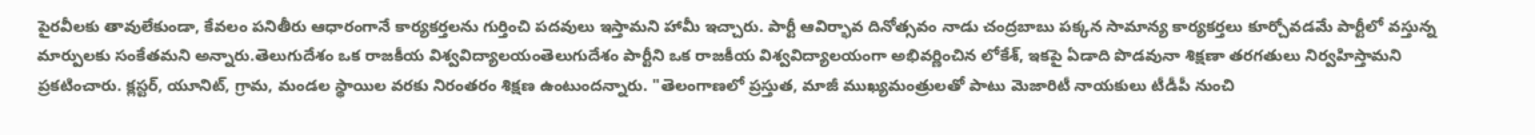పైరవీలకు తావులేకుండా, కేవలం పనితీరు ఆధారంగానే కార్యకర్తలను గుర్తించి పదవులు ఇస్తామని హామీ ఇచ్చారు. పార్టీ ఆవిర్భావ దినోత్సవం నాడు చంద్రబాబు పక్కన సామాన్య కార్యకర్తలు కూర్చోవడమే పార్టీలో వస్తున్న మార్పులకు సంకేతమని అన్నారు.తెలుగుదేశం ఒక రాజకీయ విశ్వవిద్యాలయంతెలుగుదేశం పార్టీని ఒక రాజకీయ విశ్వవిద్యాలయంగా అభివర్ణించిన లోకేశ్, ఇకపై ఏడాది పొడవునా శిక్షణా తరగతులు నిర్వహిస్తామని ప్రకటించారు. క్లస్టర్, యూనిట్, గ్రామ, మండల స్థాయిల వరకు నిరంతరం శిక్షణ ఉంటుందన్నారు. "తెలంగాణలో ప్రస్తుత, మాజీ ముఖ్యమంత్రులతో పాటు మెజారిటీ నాయకులు టీడీపీ నుంచి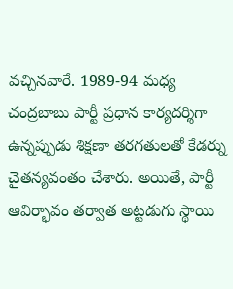వచ్చినవారే. 1989-94 మధ్య చంద్రబాబు పార్టీ ప్రధాన కార్యదర్శిగా ఉన్నప్పుడు శిక్షణా తరగతులతో కేడర్ను చైతన్యవంతం చేశారు. అయితే, పార్టీ ఆవిర్భావం తర్వాత అట్టడుగు స్థాయి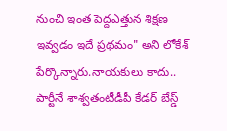నుంచి ఇంత పెద్దఎత్తున శిక్షణ ఇవ్వడం ఇదే ప్రథమం" అని లోకేశ్ పేర్కొన్నారు.నాయకులు కాదు.. పార్టీనే శాశ్వతంటీడీపీ కేడర్ బేస్డ్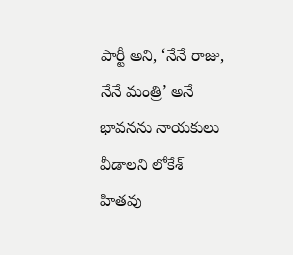పార్టీ అని, ‘నేనే రాజు, నేనే మంత్రి’ అనే భావనను నాయకులు వీడాలని లోకేశ్ హితవు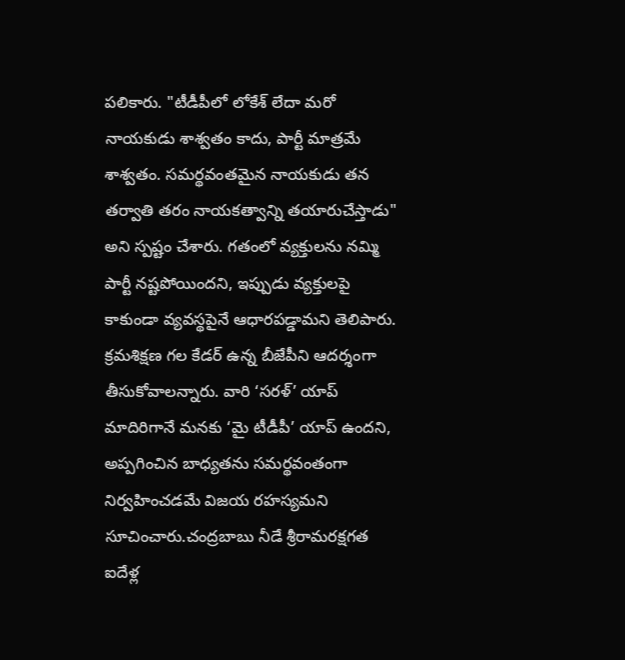పలికారు. "టీడీపీలో లోకేశ్ లేదా మరో నాయకుడు శాశ్వతం కాదు, పార్టీ మాత్రమే శాశ్వతం. సమర్థవంతమైన నాయకుడు తన తర్వాతి తరం నాయకత్వాన్ని తయారుచేస్తాడు" అని స్పష్టం చేశారు. గతంలో వ్యక్తులను నమ్మి పార్టీ నష్టపోయిందని, ఇప్పుడు వ్యక్తులపై కాకుండా వ్యవస్థపైనే ఆధారపడ్డామని తెలిపారు. క్రమశిక్షణ గల కేడర్ ఉన్న బీజేపీని ఆదర్శంగా తీసుకోవాలన్నారు. వారి ‘సరళ్’ యాప్ మాదిరిగానే మనకు ‘మై టీడీపీ’ యాప్ ఉందని, అప్పగించిన బాధ్యతను సమర్థవంతంగా నిర్వహించడమే విజయ రహస్యమని సూచించారు.చంద్రబాబు నీడే శ్రీరామరక్షగత ఐదేళ్ల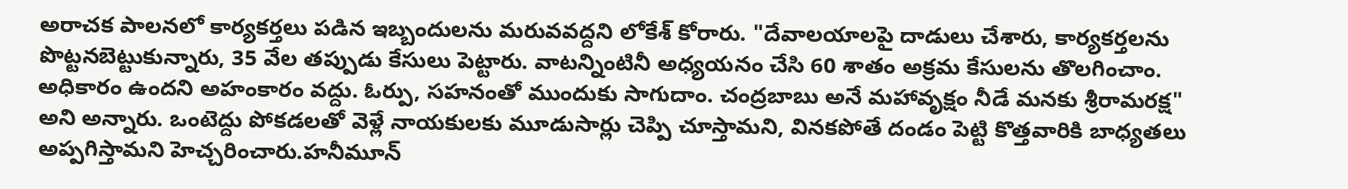అరాచక పాలనలో కార్యకర్తలు పడిన ఇబ్బందులను మరువవద్దని లోకేశ్ కోరారు. "దేవాలయాలపై దాడులు చేశారు, కార్యకర్తలను పొట్టనబెట్టుకున్నారు, 35 వేల తప్పుడు కేసులు పెట్టారు. వాటన్నింటినీ అధ్యయనం చేసి 60 శాతం అక్రమ కేసులను తొలగించాం. అధికారం ఉందని అహంకారం వద్దు. ఓర్పు, సహనంతో ముందుకు సాగుదాం. చంద్రబాబు అనే మహావృక్షం నీడే మనకు శ్రీరామరక్ష" అని అన్నారు. ఒంటెద్దు పోకడలతో వెళ్లే నాయకులకు మూడుసార్లు చెప్పి చూస్తామని, వినకపోతే దండం పెట్టి కొత్తవారికి బాధ్యతలు అప్పగిస్తామని హెచ్చరించారు.హనీమూన్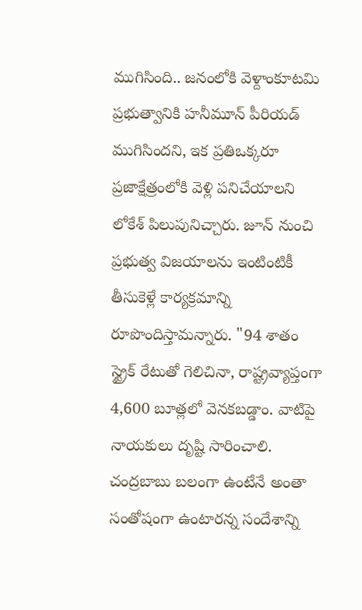ముగిసింది.. జనంలోకి వెళ్దాంకూటమి ప్రభుత్వానికి హనీమూన్ పీరియడ్ ముగిసిందని, ఇక ప్రతిఒక్కరూ ప్రజాక్షేత్రంలోకి వెళ్లి పనిచేయాలని లోకేశ్ పిలుపునిచ్చారు. జూన్ నుంచి ప్రభుత్వ విజయాలను ఇంటింటికీ తీసుకెళ్లే కార్యక్రమాన్ని రూపొందిస్తామన్నారు. "94 శాతం స్ట్రైక్ రేటుతో గెలిచినా, రాష్ట్రవ్యాప్తంగా 4,600 బూత్లలో వెనకబడ్డాం. వాటిపై నాయకులు దృష్టి సారించాలి. చంద్రబాబు బలంగా ఉంటేనే అంతా సంతోషంగా ఉంటారన్న సందేశాన్ని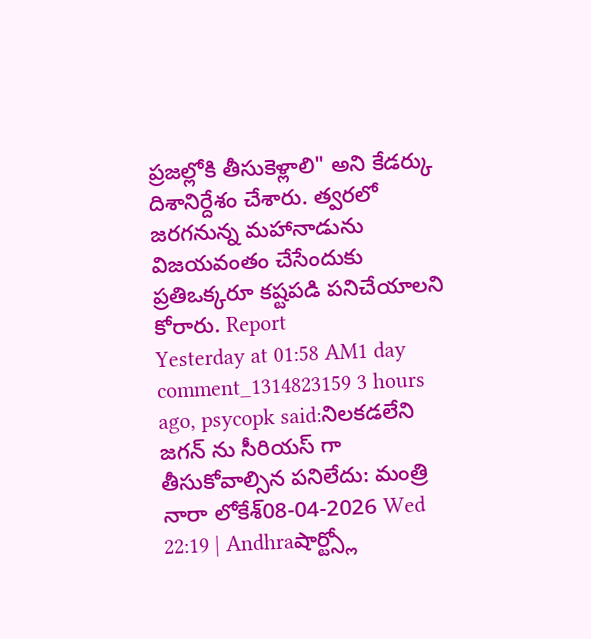ప్రజల్లోకి తీసుకెళ్లాలి" అని కేడర్కు దిశానిర్దేశం చేశారు. త్వరలో జరగనున్న మహానాడును విజయవంతం చేసేందుకు ప్రతిఒక్కరూ కష్టపడి పనిచేయాలని కోరారు. Report
Yesterday at 01:58 AM1 day comment_1314823159 3 hours ago, psycopk said:నిలకడలేని జగన్ ను సీరియస్ గా తీసుకోవాల్సిన పనిలేదు: మంత్రి నారా లోకేశ్08-04-2026 Wed 22:19 | Andhraషార్ట్స్లో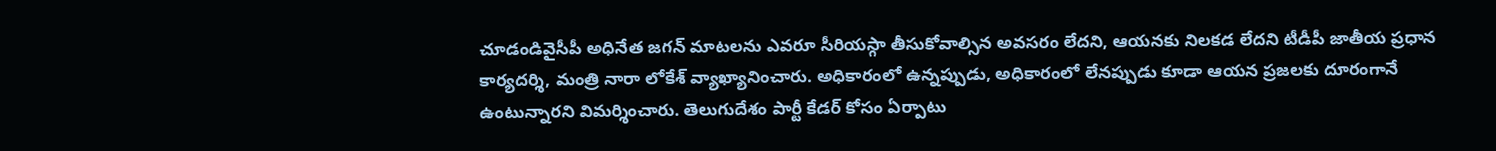చూడండివైసీపీ అధినేత జగన్ మాటలను ఎవరూ సీరియస్గా తీసుకోవాల్సిన అవసరం లేదని, ఆయనకు నిలకడ లేదని టీడీపీ జాతీయ ప్రధాన కార్యదర్శి, మంత్రి నారా లోకేశ్ వ్యాఖ్యానించారు. అధికారంలో ఉన్నప్పుడు, అధికారంలో లేనప్పుడు కూడా ఆయన ప్రజలకు దూరంగానే ఉంటున్నారని విమర్శించారు. తెలుగుదేశం పార్టీ కేడర్ కోసం ఏర్పాటు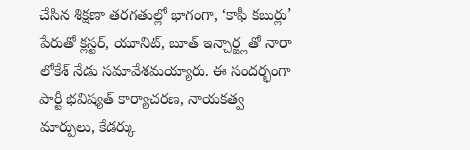చేసిన శిక్షణా తరగతుల్లో భాగంగా, ‘కాఫీ కబుర్లు’ పేరుతో క్లస్టర్, యూనిట్, బూత్ ఇన్చార్జ్లతో నారా లోకేశ్ నేడు సమావేశమయ్యారు. ఈ సందర్భంగా పార్టీ భవిష్యత్ కార్యాచరణ, నాయకత్వ మార్పులు, కేడర్కు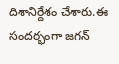దిశానిర్దేశం చేశారు.ఈ సందర్భంగా జగన్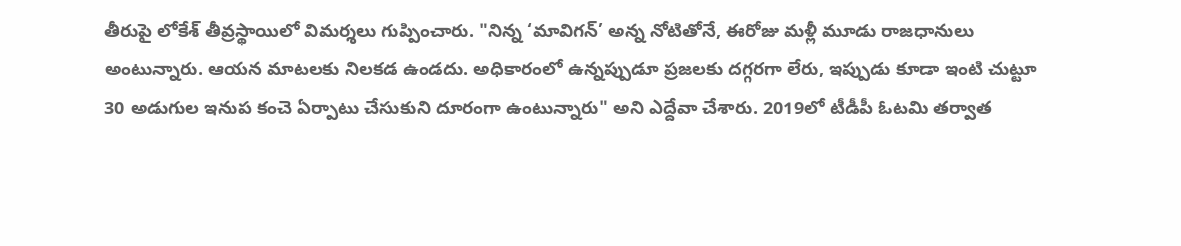తీరుపై లోకేశ్ తీవ్రస్థాయిలో విమర్శలు గుప్పించారు. "నిన్న ‘మావిగన్’ అన్న నోటితోనే, ఈరోజు మళ్లీ మూడు రాజధానులు అంటున్నారు. ఆయన మాటలకు నిలకడ ఉండదు. అధికారంలో ఉన్నప్పుడూ ప్రజలకు దగ్గరగా లేరు, ఇప్పుడు కూడా ఇంటి చుట్టూ 30 అడుగుల ఇనుప కంచె ఏర్పాటు చేసుకుని దూరంగా ఉంటున్నారు" అని ఎద్దేవా చేశారు. 2019లో టీడీపీ ఓటమి తర్వాత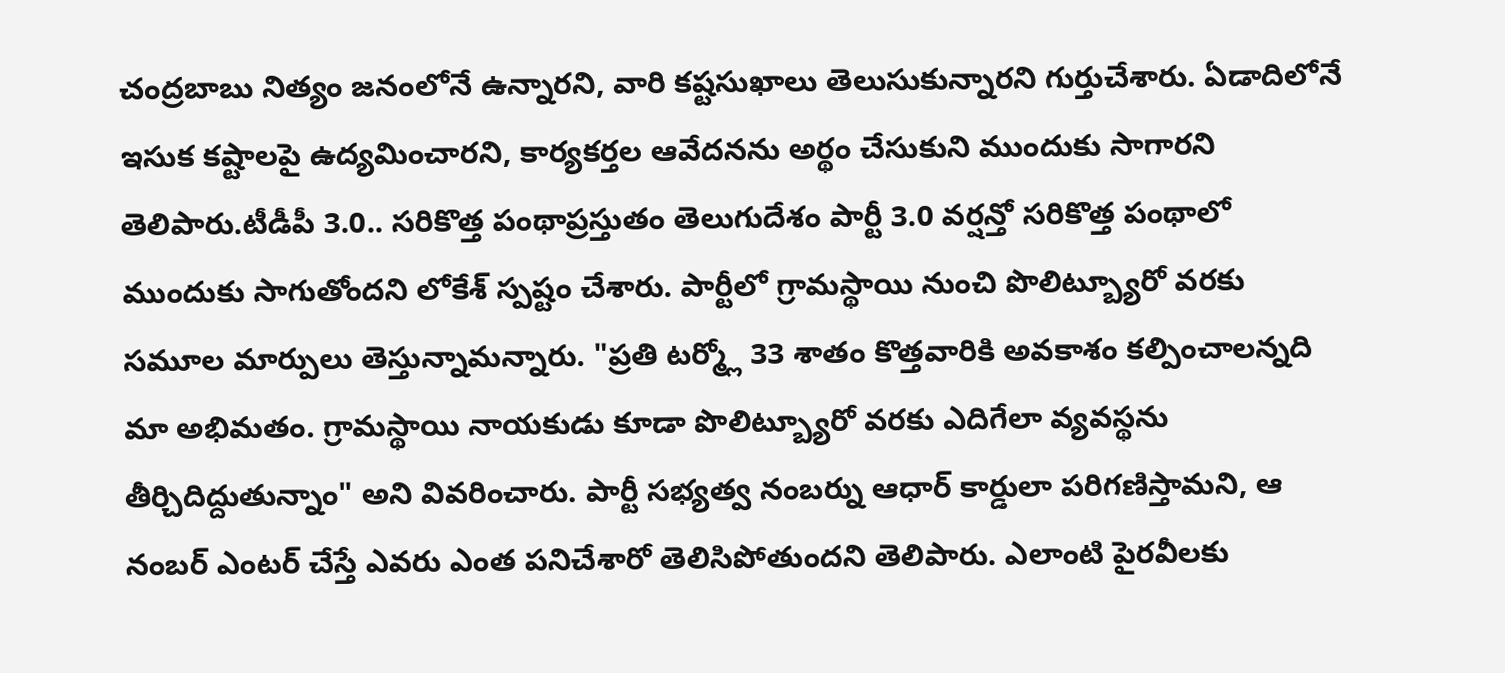చంద్రబాబు నిత్యం జనంలోనే ఉన్నారని, వారి కష్టసుఖాలు తెలుసుకున్నారని గుర్తుచేశారు. ఏడాదిలోనే ఇసుక కష్టాలపై ఉద్యమించారని, కార్యకర్తల ఆవేదనను అర్థం చేసుకుని ముందుకు సాగారని తెలిపారు.టీడీపీ 3.0.. సరికొత్త పంథాప్రస్తుతం తెలుగుదేశం పార్టీ 3.0 వర్షన్తో సరికొత్త పంథాలో ముందుకు సాగుతోందని లోకేశ్ స్పష్టం చేశారు. పార్టీలో గ్రామస్థాయి నుంచి పొలిట్బ్యూరో వరకు సమూల మార్పులు తెస్తున్నామన్నారు. "ప్రతి టర్మ్లో 33 శాతం కొత్తవారికి అవకాశం కల్పించాలన్నది మా అభిమతం. గ్రామస్థాయి నాయకుడు కూడా పొలిట్బ్యూరో వరకు ఎదిగేలా వ్యవస్థను తీర్చిదిద్దుతున్నాం" అని వివరించారు. పార్టీ సభ్యత్వ నంబర్ను ఆధార్ కార్డులా పరిగణిస్తామని, ఆ నంబర్ ఎంటర్ చేస్తే ఎవరు ఎంత పనిచేశారో తెలిసిపోతుందని తెలిపారు. ఎలాంటి పైరవీలకు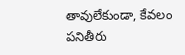తావులేకుండా, కేవలం పనితీరు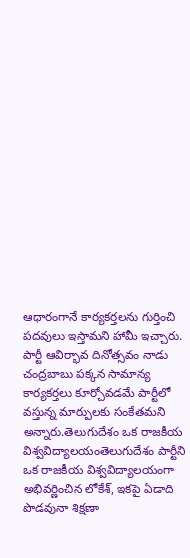ఆధారంగానే కార్యకర్తలను గుర్తించి పదవులు ఇస్తామని హామీ ఇచ్చారు. పార్టీ ఆవిర్భావ దినోత్సవం నాడు చంద్రబాబు పక్కన సామాన్య కార్యకర్తలు కూర్చోవడమే పార్టీలో వస్తున్న మార్పులకు సంకేతమని అన్నారు.తెలుగుదేశం ఒక రాజకీయ విశ్వవిద్యాలయంతెలుగుదేశం పార్టీని ఒక రాజకీయ విశ్వవిద్యాలయంగా అభివర్ణించిన లోకేశ్, ఇకపై ఏడాది పొడవునా శిక్షణా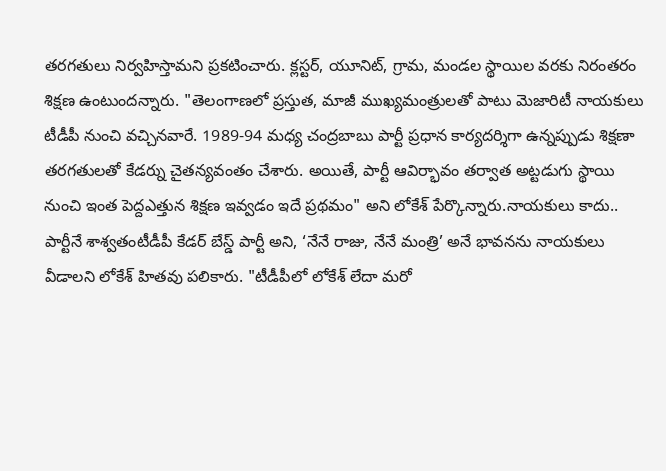తరగతులు నిర్వహిస్తామని ప్రకటించారు. క్లస్టర్, యూనిట్, గ్రామ, మండల స్థాయిల వరకు నిరంతరం శిక్షణ ఉంటుందన్నారు. "తెలంగాణలో ప్రస్తుత, మాజీ ముఖ్యమంత్రులతో పాటు మెజారిటీ నాయకులు టీడీపీ నుంచి వచ్చినవారే. 1989-94 మధ్య చంద్రబాబు పార్టీ ప్రధాన కార్యదర్శిగా ఉన్నప్పుడు శిక్షణా తరగతులతో కేడర్ను చైతన్యవంతం చేశారు. అయితే, పార్టీ ఆవిర్భావం తర్వాత అట్టడుగు స్థాయి నుంచి ఇంత పెద్దఎత్తున శిక్షణ ఇవ్వడం ఇదే ప్రథమం" అని లోకేశ్ పేర్కొన్నారు.నాయకులు కాదు.. పార్టీనే శాశ్వతంటీడీపీ కేడర్ బేస్డ్ పార్టీ అని, ‘నేనే రాజు, నేనే మంత్రి’ అనే భావనను నాయకులు వీడాలని లోకేశ్ హితవు పలికారు. "టీడీపీలో లోకేశ్ లేదా మరో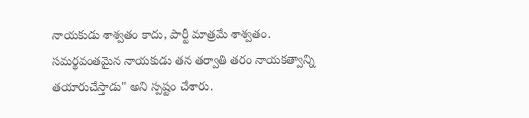నాయకుడు శాశ్వతం కాదు, పార్టీ మాత్రమే శాశ్వతం. సమర్థవంతమైన నాయకుడు తన తర్వాతి తరం నాయకత్వాన్ని తయారుచేస్తాడు" అని స్పష్టం చేశారు.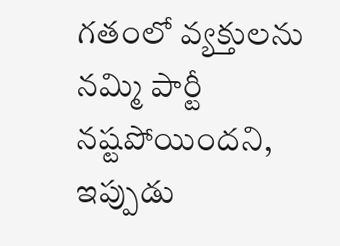గతంలో వ్యక్తులను నమ్మి పార్టీ నష్టపోయిందని, ఇప్పుడు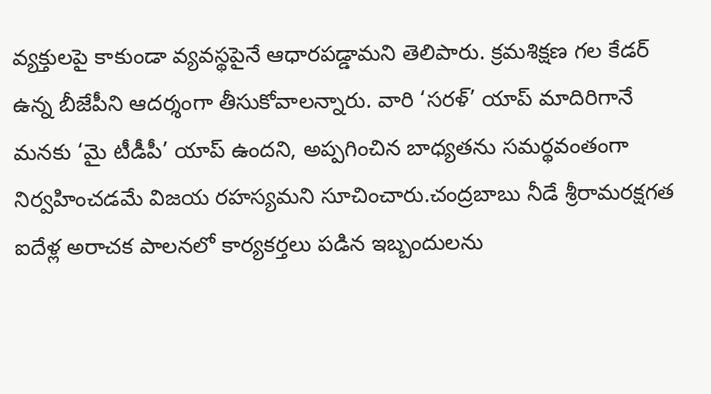వ్యక్తులపై కాకుండా వ్యవస్థపైనే ఆధారపడ్డామని తెలిపారు. క్రమశిక్షణ గల కేడర్ ఉన్న బీజేపీని ఆదర్శంగా తీసుకోవాలన్నారు. వారి ‘సరళ్’ యాప్ మాదిరిగానే మనకు ‘మై టీడీపీ’ యాప్ ఉందని, అప్పగించిన బాధ్యతను సమర్థవంతంగా నిర్వహించడమే విజయ రహస్యమని సూచించారు.చంద్రబాబు నీడే శ్రీరామరక్షగత ఐదేళ్ల అరాచక పాలనలో కార్యకర్తలు పడిన ఇబ్బందులను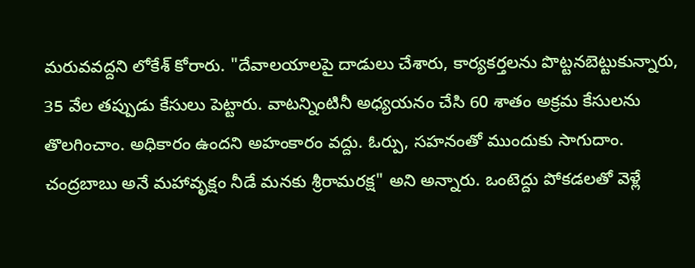మరువవద్దని లోకేశ్ కోరారు. "దేవాలయాలపై దాడులు చేశారు, కార్యకర్తలను పొట్టనబెట్టుకున్నారు, 35 వేల తప్పుడు కేసులు పెట్టారు. వాటన్నింటినీ అధ్యయనం చేసి 60 శాతం అక్రమ కేసులను తొలగించాం. అధికారం ఉందని అహంకారం వద్దు. ఓర్పు, సహనంతో ముందుకు సాగుదాం. చంద్రబాబు అనే మహావృక్షం నీడే మనకు శ్రీరామరక్ష" అని అన్నారు. ఒంటెద్దు పోకడలతో వెళ్లే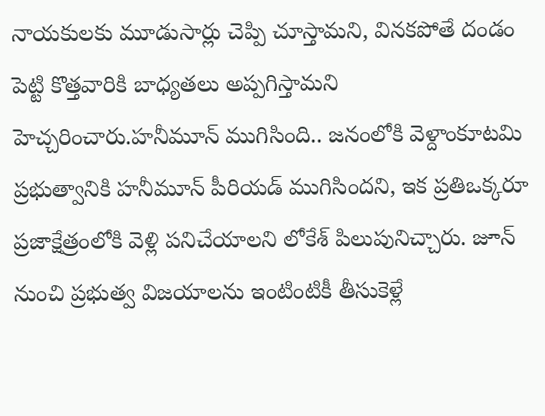నాయకులకు మూడుసార్లు చెప్పి చూస్తామని, వినకపోతే దండం పెట్టి కొత్తవారికి బాధ్యతలు అప్పగిస్తామని హెచ్చరించారు.హనీమూన్ ముగిసింది.. జనంలోకి వెళ్దాంకూటమి ప్రభుత్వానికి హనీమూన్ పీరియడ్ ముగిసిందని, ఇక ప్రతిఒక్కరూ ప్రజాక్షేత్రంలోకి వెళ్లి పనిచేయాలని లోకేశ్ పిలుపునిచ్చారు. జూన్ నుంచి ప్రభుత్వ విజయాలను ఇంటింటికీ తీసుకెళ్లే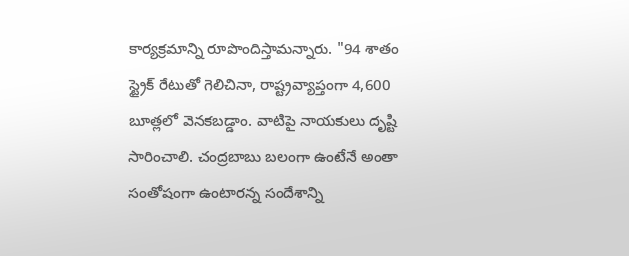కార్యక్రమాన్ని రూపొందిస్తామన్నారు. "94 శాతం స్ట్రైక్ రేటుతో గెలిచినా, రాష్ట్రవ్యాప్తంగా 4,600 బూత్లలో వెనకబడ్డాం. వాటిపై నాయకులు దృష్టి సారించాలి. చంద్రబాబు బలంగా ఉంటేనే అంతా సంతోషంగా ఉంటారన్న సందేశాన్ని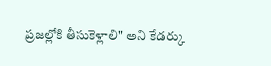ప్రజల్లోకి తీసుకెళ్లాలి" అని కేడర్కు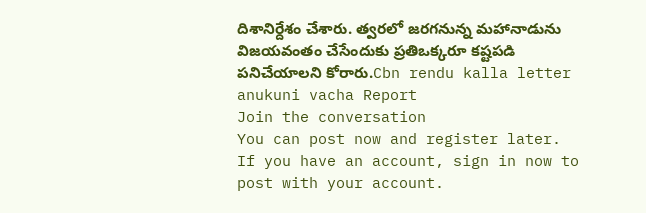దిశానిర్దేశం చేశారు. త్వరలో జరగనున్న మహానాడును విజయవంతం చేసేందుకు ప్రతిఒక్కరూ కష్టపడి పనిచేయాలని కోరారు.Cbn rendu kalla letter anukuni vacha Report
Join the conversation
You can post now and register later. If you have an account, sign in now to post with your account.